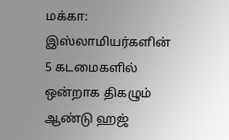மக்கா: இஸ்லாமியர்களின் 5 கடமைகளில் ஒன்றாக திகழும் ஆண்டு ஹஜ்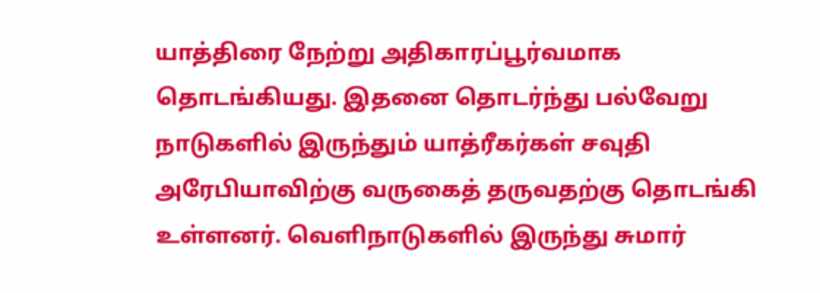யாத்திரை நேற்று அதிகாரப்பூர்வமாக தொடங்கியது. இதனை தொடர்ந்து பல்வேறு நாடுகளில் இருந்தும் யாத்ரீகர்கள் சவுதி அரேபியாவிற்கு வருகைத் தருவதற்கு தொடங்கி உள்ளனர். வெளிநாடுகளில் இருந்து சுமார்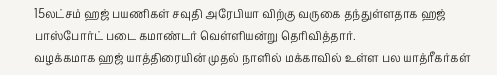15லட்சம் ஹஜ் பயணிகள் சவுதி அரேபியா விற்கு வருகை தந்துள்ளதாக ஹஜ் பாஸ்போர்ட் படை கமாண்டர் வெள்ளியன்று தெரிவித்தார்.
வழக்கமாக ஹஜ் யாத்திரையின் முதல் நாளில் மக்காவில் உள்ள பல யாத்ரீகர்கள்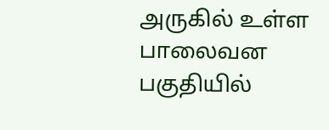அருகில் உள்ள பாலைவன பகுதியில்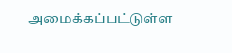அமைக்கப்பட்டுள்ள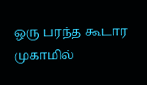ஒரு பரந்த கூடார முகாமில்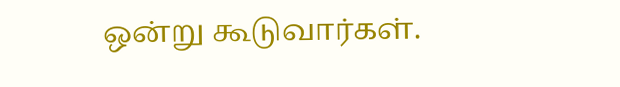ஒன்று கூடுவார்கள்.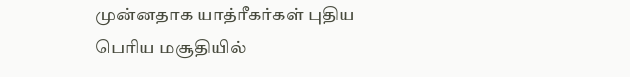முன்னதாக யாத்ரீகர்கள் புதிய பெரிய மசூதியில்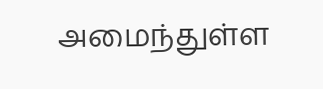அமைந்துள்ள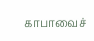காபாவைச்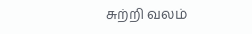சுற்றி வலம்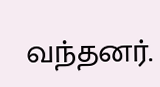வந்தனர்.